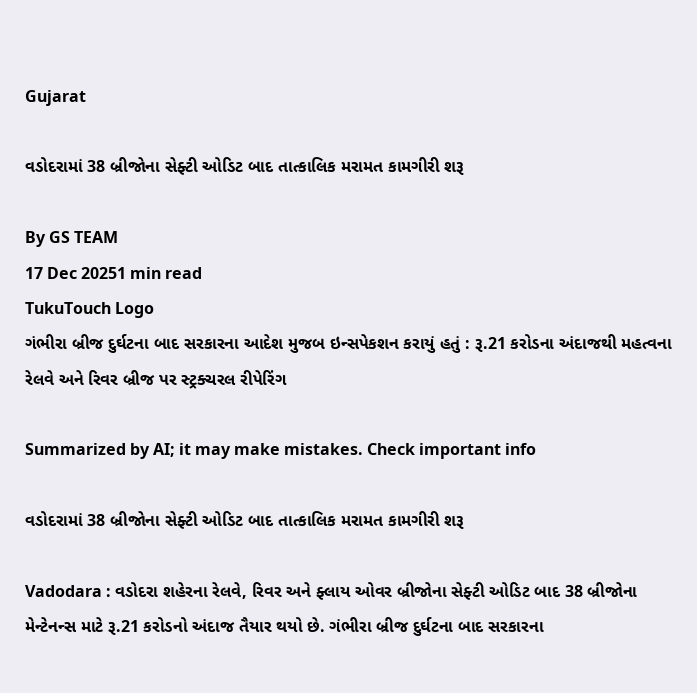Gujarat

વડોદરામાં 38 બ્રીજોના સેફ્ટી ઓડિટ બાદ તાત્કાલિક મરામત કામગીરી શરૂ

By GS TEAM
17 Dec 20251 min read
TukuTouch Logo
ગંભીરા બ્રીજ દુર્ઘટના બાદ સરકારના આદેશ મુજબ ઇન્સપેકશન કરાયું હતું : રૂ.21 કરોડના અંદાજથી મહત્વના રેલવે અને રિવર બ્રીજ પર સ્ટ્રક્ચરલ રીપેરિંગ

Summarized by AI; it may make mistakes. Check important info

વડોદરામાં 38 બ્રીજોના સેફ્ટી ઓડિટ બાદ તાત્કાલિક મરામત કામગીરી શરૂ

Vadodara : વડોદરા શહેરના રેલવે, રિવર અને ફ્લાય ઓવર બ્રીજોના સેફ્ટી ઓડિટ બાદ 38 બ્રીજોના મેન્ટેનન્સ માટે રૂ.21 કરોડનો અંદાજ તૈયાર થયો છે. ગંભીરા બ્રીજ દુર્ઘટના બાદ સરકારના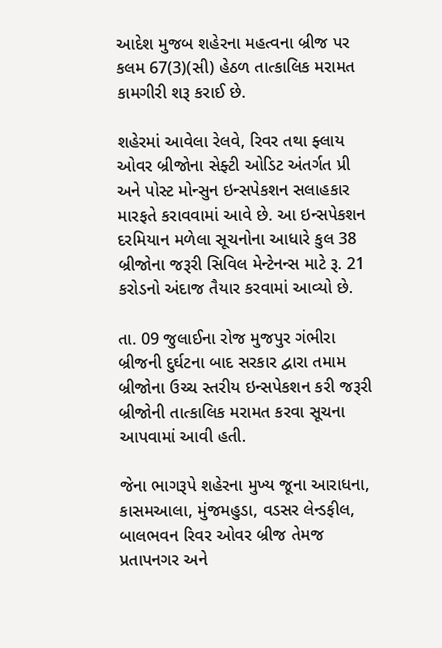આદેશ મુજબ શહેરના મહત્વના બ્રીજ પર કલમ 67(3)(સી) હેઠળ તાત્કાલિક મરામત કામગીરી શરૂ કરાઈ છે.

શહેરમાં આવેલા રેલવે, રિવર તથા ફ્લાય ઓવર બ્રીજોના સેફ્ટી ઓડિટ અંતર્ગત પ્રી અને પોસ્ટ મોન્સુન ઇન્સપેકશન સલાહકાર મારફતે કરાવવામાં આવે છે. આ ઇન્સપેકશન દરમિયાન મળેલા સૂચનોના આધારે કુલ 38 બ્રીજોના જરૂરી સિવિલ મેન્ટેનન્સ માટે રૂ. 21 કરોડનો અંદાજ તૈયાર કરવામાં આવ્યો છે.

તા. 09 જુલાઈના રોજ મુજપુર ગંભીરા બ્રીજની દુર્ઘટના બાદ સરકાર દ્વારા તમામ બ્રીજોના ઉચ્ચ સ્તરીય ઇન્સપેકશન કરી જરૂરી બ્રીજોની તાત્કાલિક મરામત કરવા સૂચના આપવામાં આવી હતી.

જેના ભાગરૂપે શહેરના મુખ્ય જૂના આરાધના, કાસમઆલા, મુંજમહુડા, વડસર લેન્ડફીલ, બાલભવન રિવર ઓવર બ્રીજ તેમજ પ્રતાપનગર અને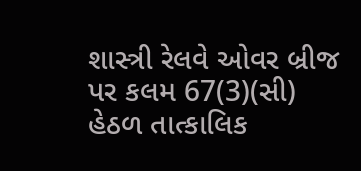શાસ્ત્રી રેલવે ઓવર બ્રીજ પર કલમ 67(3)(સી) હેઠળ તાત્કાલિક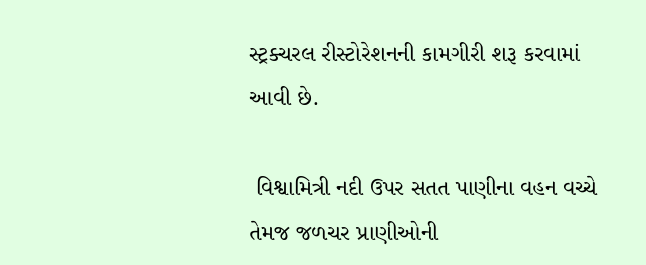સ્ટ્રક્ચરલ રીસ્ટોરેશનની કામગીરી શરૂ કરવામાં આવી છે.

 વિશ્વામિત્રી નદી ઉપર સતત પાણીના વહન વચ્ચે તેમજ જળચર પ્રાણીઓની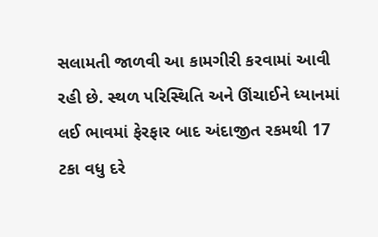સલામતી જાળવી આ કામગીરી કરવામાં આવી રહી છે. સ્થળ પરિસ્થિતિ અને ઊંચાઈને ધ્યાનમાં લઈ ભાવમાં ફેરફાર બાદ અંદાજીત રકમથી 17 ટકા વધુ દરે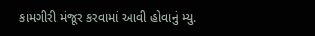કામગીરી મંજૂર કરવામાં આવી હોવાનું મ્યુ.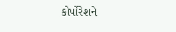કોર્પોરેશને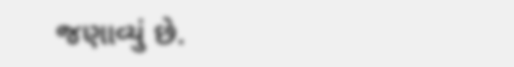જણાવ્યું છે.